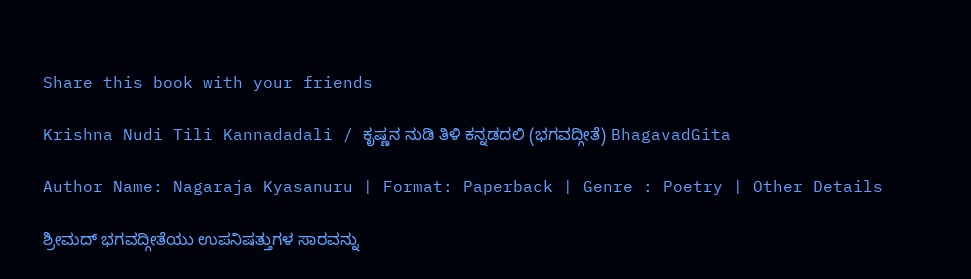Share this book with your friends

Krishna Nudi Tili Kannadadali / ಕೃಷ್ಣನ ನುಡಿ ತಿಳಿ ಕನ್ನಡದಲಿ (ಭಗವದ್ಗೀತೆ) BhagavadGita

Author Name: Nagaraja Kyasanuru | Format: Paperback | Genre : Poetry | Other Details

ಶ್ರೀಮದ್ ಭಗವದ್ಗೀತೆಯು ಉಪನಿಷತ್ತುಗಳ ಸಾರವನ್ನು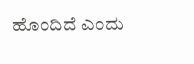ಹೊಂದಿದೆ ಎಂದು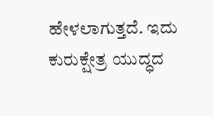ಹೇಳಲಾಗುತ್ತದೆ. ಇದು ಕುರುಕ್ಷೇತ್ರ ಯುದ್ಧದ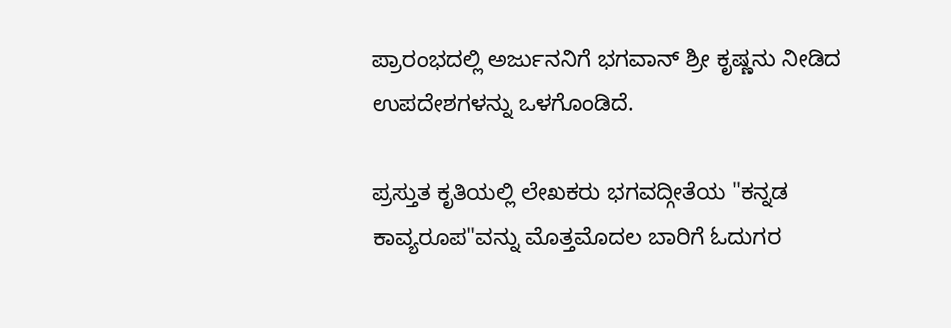ಪ್ರಾರಂಭದಲ್ಲಿ ಅರ್ಜುನನಿಗೆ ಭಗವಾನ್ ಶ್ರೀ ಕೃಷ್ಣನು ನೀಡಿದ ಉಪದೇಶಗಳನ್ನು ಒಳಗೊಂಡಿದೆ.

ಪ್ರಸ್ತುತ ಕೃತಿಯಲ್ಲಿ ಲೇಖಕರು ಭಗವದ್ಗೀತೆಯ "ಕನ್ನಡ ಕಾವ್ಯರೂಪ"ವನ್ನು ಮೊತ್ತಮೊದಲ ಬಾರಿಗೆ ಓದುಗರ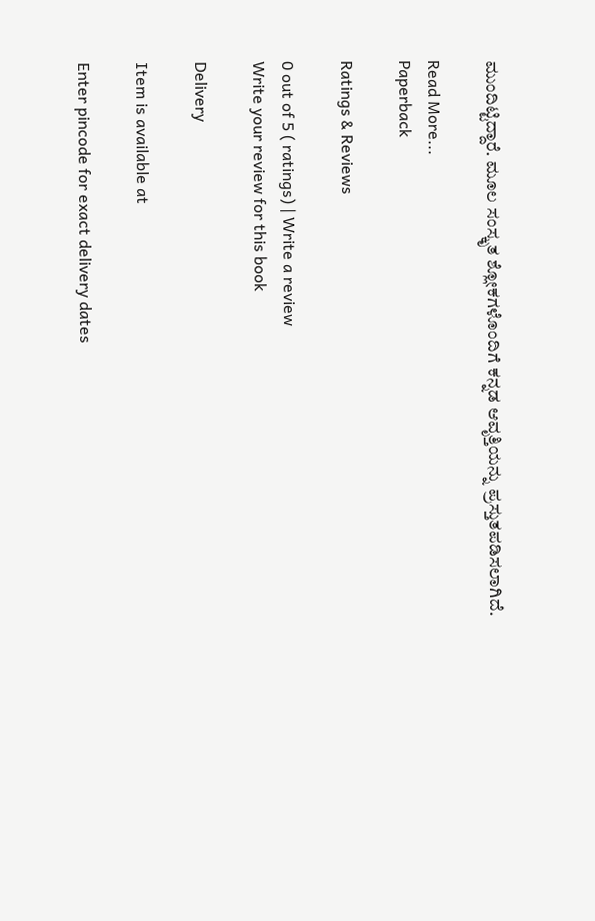ಮುಂದಿಟ್ಟಿದ್ದಾರೆ. ಮೂಲ ಸಂಸ್ಕೃತ ಶ್ಲೋಕಗಳೊಂದಿಗೆ ಕನ್ನಡ ಆವೃತ್ತಿಯನ್ನು ಪ್ರಸ್ತುತಪಡಿಸಲಾಗಿದೆ.

Read More...
Paperback

Ratings & Reviews

0 out of 5 ( ratings) | Write a review
Write your review for this book

Delivery

Item is available at

Enter pincode for exact delivery dates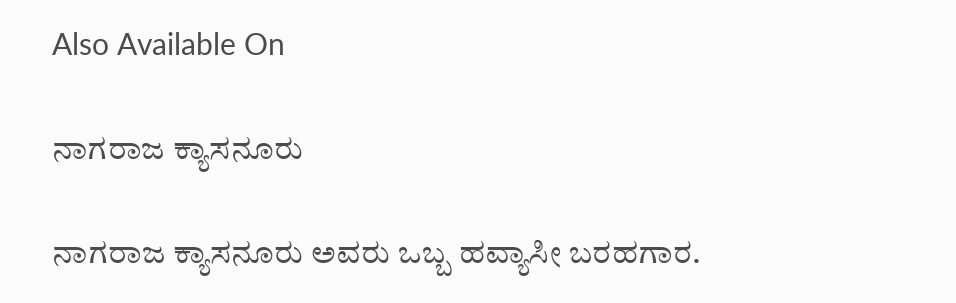Also Available On

ನಾಗರಾಜ ಕ್ಯಾಸನೂರು

ನಾಗರಾಜ ಕ್ಯಾಸನೂರು ಅವರು ಒಬ್ಬ ಹವ್ಯಾಸೀ ಬರಹಗಾರ.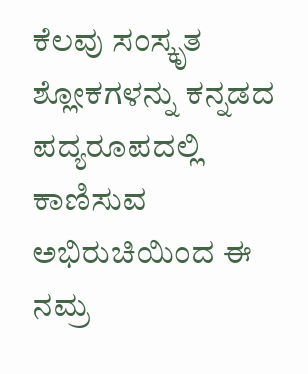ಕೆಲವು ಸಂಸ್ಕೃತ ಶ್ಲೋಕಗಳನ್ನು ಕನ್ನಡದ ಪದ್ಯರೂಪದಲ್ಲಿ ಕಾಣಿಸುವ ಅಭಿರುಚಿಯಿಂದ ಈ ನಮ್ರ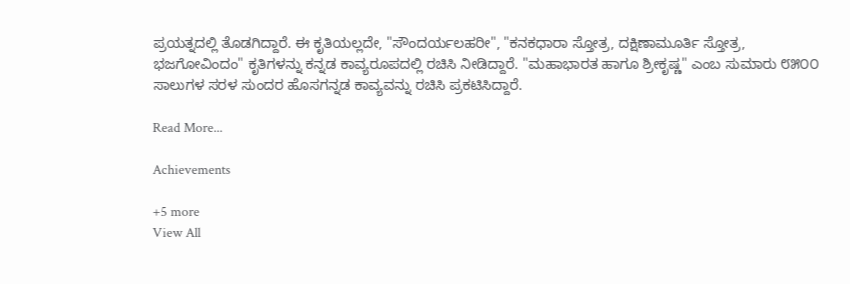ಪ್ರಯತ್ನದಲ್ಲಿ ತೊಡಗಿದ್ದಾರೆ. ಈ ಕೃತಿಯಲ್ಲದೇ, "ಸೌಂದರ್ಯಲಹರೀ", "ಕನಕಧಾರಾ ಸ್ತೋತ್ರ, ದಕ್ಷಿಣಾಮೂರ್ತಿ ಸ್ತೋತ್ರ, ಭಜಗೋವಿಂದಂ" ಕೃತಿಗಳನ್ನು ಕನ್ನಡ ಕಾವ್ಯರೂಪದಲ್ಲಿ ರಚಿಸಿ ನೀಡಿದ್ದಾರೆ. "ಮಹಾಭಾರತ ಹಾಗೂ ಶ್ರೀಕೃಷ್ಣ" ಎಂಬ ಸುಮಾರು ೮೫೦೦ ಸಾಲುಗಳ ಸರಳ ಸುಂದರ ಹೊಸಗನ್ನಡ ಕಾವ್ಯವನ್ನು ರಚಿಸಿ ಪ್ರಕಟಿಸಿದ್ದಾರೆ.

Read More...

Achievements

+5 more
View All